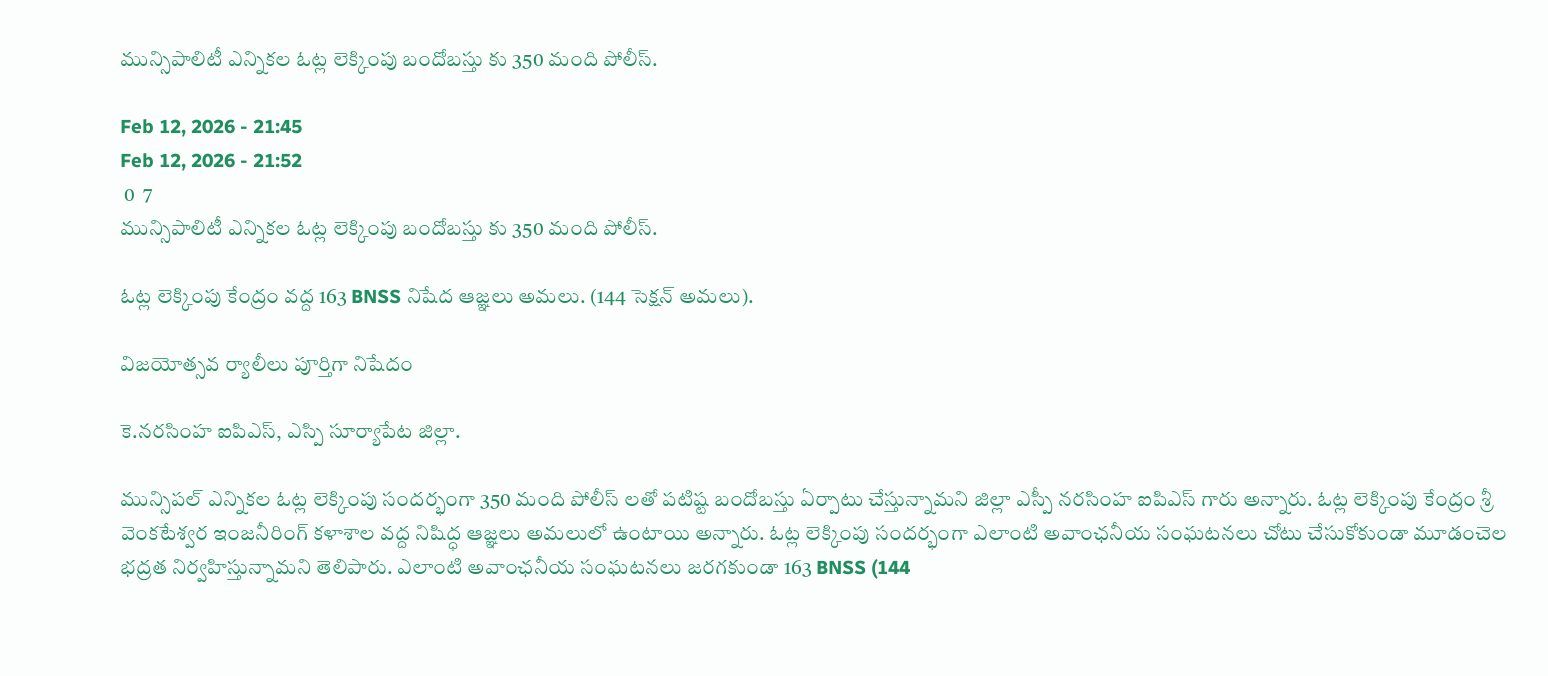మున్సిపాలిటీ ఎన్నికల ఓట్ల లెక్కింపు బందోబస్తు కు 350 మంది పోలీస్.

Feb 12, 2026 - 21:45
Feb 12, 2026 - 21:52
 0  7
మున్సిపాలిటీ ఎన్నికల ఓట్ల లెక్కింపు బందోబస్తు కు 350 మంది పోలీస్.

ఓట్ల లెక్కింపు కేంద్రం వద్ద 163 BNSS నిషేద ఆజ్ఞలు అమలు. (144 సెక్షన్ అమలు).

విజయోత్సవ ర్యాలీలు పూర్తిగా నిషేదం

కె.నరసింహ ఐపిఎస్, ఎస్పి సూర్యాపేట జిల్లా.

మున్సిపల్ ఎన్నికల ఓట్ల లెక్కింపు సందర్భంగా 350 మంది పోలీస్ లతో పటిష్ట బందోబస్తు ఏర్పాటు చేస్తున్నామని జిల్లా ఎస్పీ నరసింహ ఐపిఎస్ గారు అన్నారు. ఓట్ల లెక్కింపు కేంద్రం శ్రీ వెంకటేశ్వర ఇంజనీరింగ్ కళాశాల వద్ద నిషిద్ధ ఆజ్ఞలు అమలులో ఉంటాయి అన్నారు. ఓట్ల లెక్కింపు సందర్భంగా ఎలాంటి అవాంఛనీయ సంఘటనలు చోటు చేసుకోకుండా మూడంచెల భద్రత నిర్వహిస్తున్నామని తెలిపారు. ఎలాంటి అవాంఛనీయ సంఘటనలు జరగకుండా 163 BNSS (144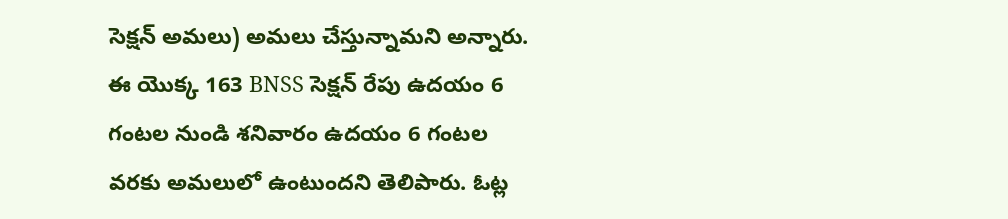సెక్షన్ అమలు) అమలు చేస్తున్నామని అన్నారు. ఈ యొక్క 163 BNSS సెక్షన్ రేపు ఉదయం 6 గంటల నుండి శనివారం ఉదయం 6 గంటల వరకు అమలులో ఉంటుందని తెలిపారు. ఓట్ల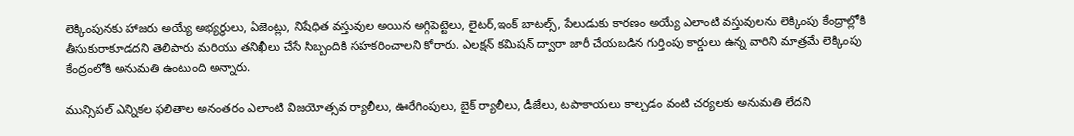లెక్కింపునకు హాజరు అయ్యే అభ్యర్థులు, ఏజెంట్లు, నిషేధిత వస్తువుల అయిన అగ్గిపెట్టెలు, లైటర్,ఇంక్ బాటల్స్, పేలుడుకు కారణం అయ్యే ఎలాంటి వస్తువులను లెక్కింపు కేంద్రాల్లోకి తీసుకురాకూడదని తెలిపారు మరియు తనిఖీలు చేసే సిబ్బందికి సహకరించాలని కోరారు. ఎలక్షన్ కమిషన్ ద్వారా జారీ చేయబడిన గుర్తింపు కార్డులు ఉన్న వారిని మాత్రమే లెక్కింపు కేంద్రంలోకి అనుమతి ఉంటుంది అన్నారు.

మున్సిపల్ ఎన్నికల ఫలితాల అనంతరం ఎలాంటి విజయోత్సవ ర్యాలీలు, ఊరేగింపులు, బైక్ ర్యాలీలు, డీజేలు, టపాకాయలు కాల్చడం వంటి చర్యలకు అనుమతి లేదని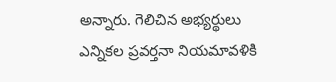అన్నారు. గెలిచిన అభ్యర్థులు ఎన్నికల ప్రవర్తనా నియమావళికి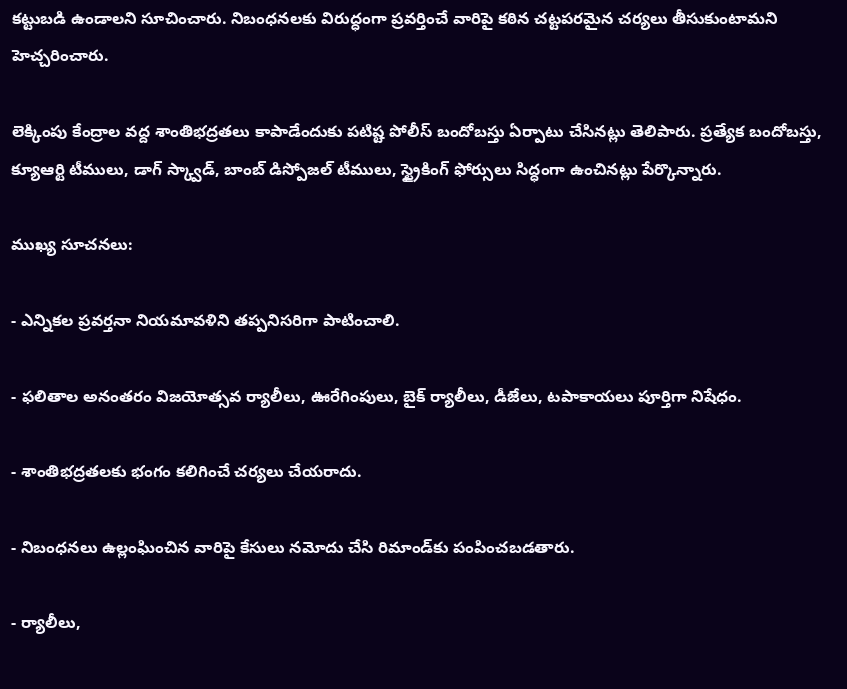కట్టుబడి ఉండాలని సూచించారు. నిబంధనలకు విరుద్ధంగా ప్రవర్తించే వారిపై కఠిన చట్టపరమైన చర్యలు తీసుకుంటామని హెచ్చరించారు.

లెక్కింపు కేంద్రాల వద్ద శాంతిభద్రతలు కాపాడేందుకు పటిష్ట పోలీస్ బందోబస్తు ఏర్పాటు చేసినట్లు తెలిపారు. ప్రత్యేక బందోబస్తు, క్యూఆర్టి టీములు, డాగ్ స్క్వాడ్, బాంబ్ డిస్పోజల్ టీములు, స్ట్రైకింగ్ ఫోర్సులు సిద్ధంగా ఉంచినట్లు పేర్కొన్నారు.

ముఖ్య సూచనలు:

- ఎన్నికల ప్రవర్తనా నియమావళిని తప్పనిసరిగా పాటించాలి.

- ఫలితాల అనంతరం విజయోత్సవ ర్యాలీలు, ఊరేగింపులు, బైక్ ర్యాలీలు, డీజేలు, టపాకాయలు పూర్తిగా నిషేధం.

- శాంతిభద్రతలకు భంగం కలిగించే చర్యలు చేయరాదు.

- నిబంధనలు ఉల్లంఘించిన వారిపై కేసులు నమోదు చేసి రిమాండ్‌కు పంపించబడతారు.

- ర్యాలీలు,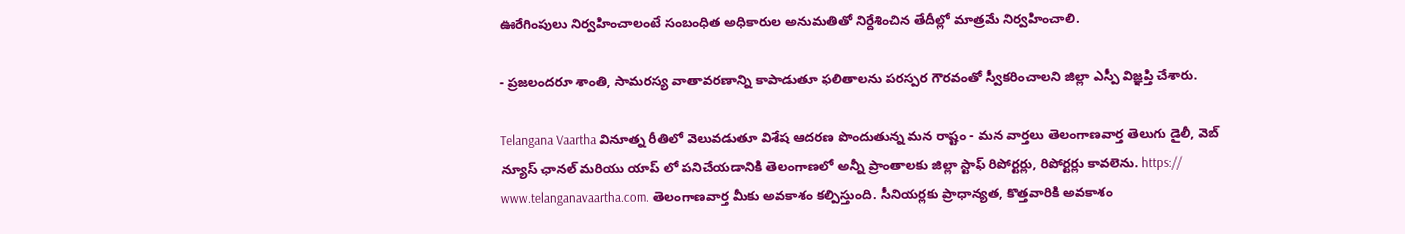ఊరేగింపులు నిర్వహించాలంటే సంబంధిత అధికారుల అనుమతితో నిర్దేశించిన తేదీల్లో మాత్రమే నిర్వహించాలి.

- ప్రజలందరూ శాంతి, సామరస్య వాతావరణాన్ని కాపాడుతూ ఫలితాలను పరస్పర గౌరవంతో స్వీకరించాలని జిల్లా ఎస్పీ విజ్ఞప్తి చేశారు.

Telangana Vaartha వినూత్న రీతిలో వెలువడుతూ విశేష ఆదరణ పొందుతున్న మన రాష్టం - మన వార్తలు తెలంగాణవార్త తెలుగు డైలీ, వెబ్ న్యూస్ ఛానల్ మరియు యాప్ లో పనిచేయడానికి తెలంగాణలో అన్నీ ప్రాంతాలకు జిల్లా స్టాఫ్ రిపోర్టర్లు, రిపోర్టర్లు కావలెను. https:// www.telanganavaartha.com. తెలంగాణవార్త మీకు అవకాశం కల్పిస్తుంది. సీనియర్లకు ప్రాధాన్యత, కొత్తవారికి అవకాశం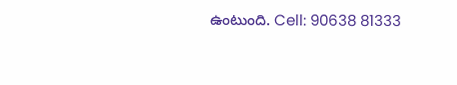ఉంటుంది. Cell: 90638 81333